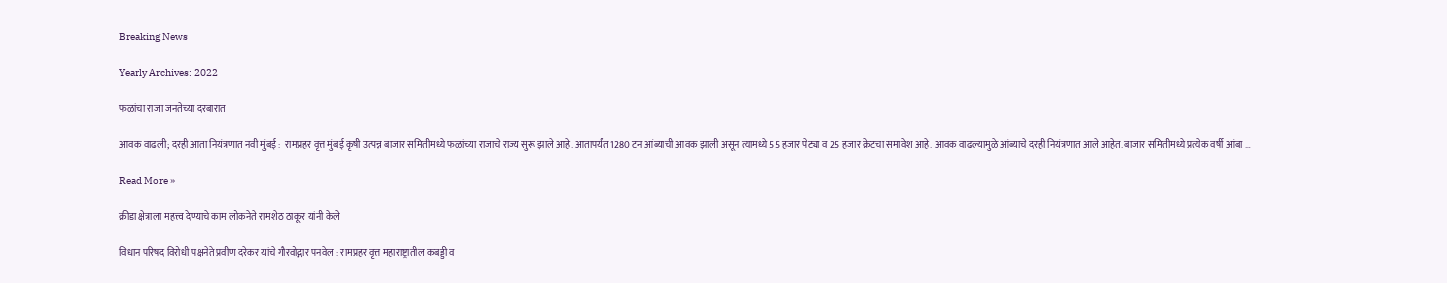Breaking News

Yearly Archives: 2022

फळांचा राजा जनतेच्या दरबारात

आवक वाढली; दरही आता नियंत्रणात नवी मुंबई :  रामप्रहर वृत्त मुंबई कृषी उत्पन्न बाजार समितीमध्ये फळांच्या राजाचे राज्य सुरू झाले आहे. आतापर्यंत 1280 टन आंब्याची आवक झाली असून त्यामध्ये 55 हजार पेट्या व 25 हजार क्रेटचा समावेश आहे. आवक वाढल्यामुळे आंब्याचे दरही नियंत्रणात आले आहेत. बाजार समितीमध्ये प्रत्येक वर्षी आंबा …

Read More »

क्रीडा क्षेत्राला महत्त्व देण्याचे काम लोकनेते रामशेठ ठाकूर यांनी केले

विधान परिषद विरोधी पक्षनेते प्रवीण दरेकर यांचे गौरवोद्गार पनवेल : रामप्रहर वृत्त महाराष्ट्रातील कबड्डी व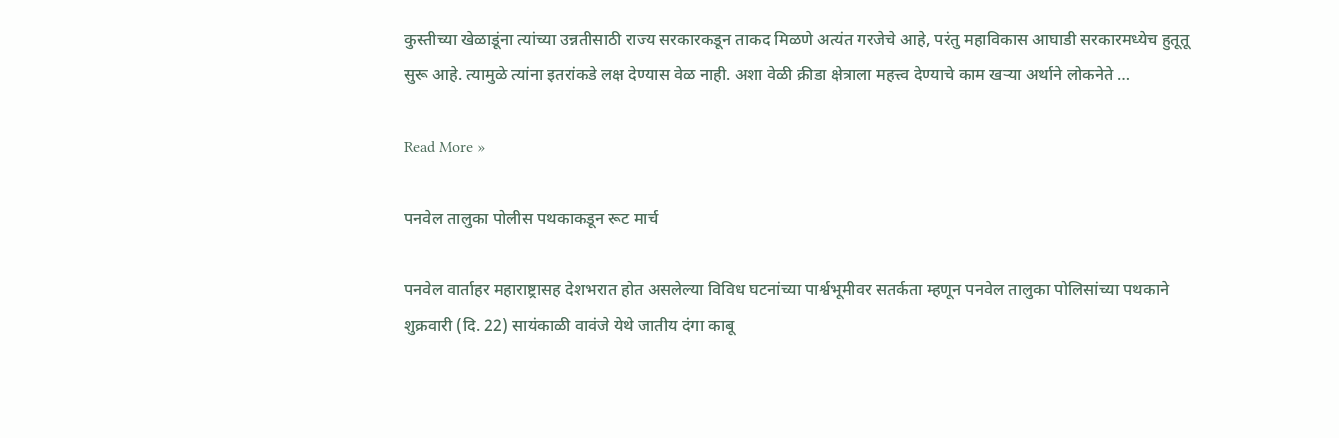कुस्तीच्या खेळाडूंना त्यांच्या उन्नतीसाठी राज्य सरकारकडून ताकद मिळणे अत्यंत गरजेचे आहे, परंतु महाविकास आघाडी सरकारमध्येच हुतूतू सुरू आहे. त्यामुळे त्यांना इतरांकडे लक्ष देण्यास वेळ नाही. अशा वेळी क्रीडा क्षेत्राला महत्त्व देण्याचे काम खर्‍या अर्थाने लोकनेते …

Read More »

पनवेल तालुका पोलीस पथकाकडून रूट मार्च

पनवेल वार्ताहर महाराष्ट्रासह देशभरात होत असलेल्या विविध घटनांच्या पार्श्वभूमीवर सतर्कता म्हणून पनवेल तालुका पोलिसांच्या पथकाने शुक्रवारी (दि. 22) सायंकाळी वावंजे येथे जातीय दंगा काबू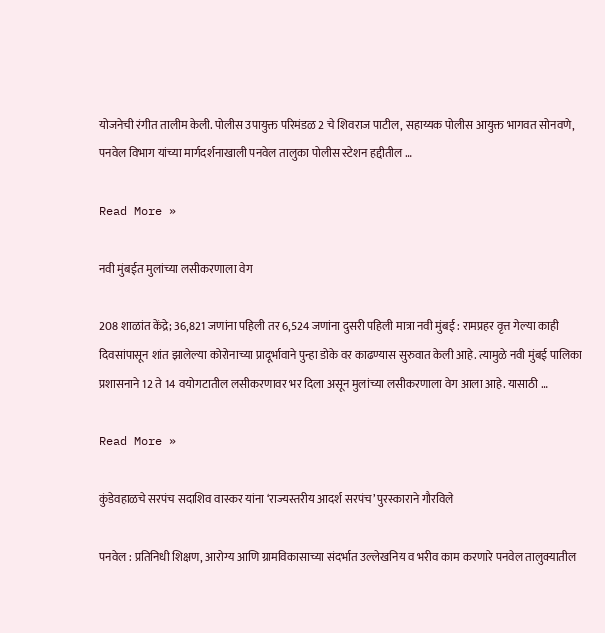योजनेची रंगीत तालीम केली. पोलीस उपायुक्त परिमंडळ 2 चे शिवराज पाटील, सहाय्यक पोलीस आयुक्त भागवत सोनवणे, पनवेल विभाग यांच्या मार्गदर्शनाखाली पनवेल तालुका पोलीस स्टेशन हद्दीतील …

Read More »

नवी मुंबईत मुलांच्या लसीकरणाला वेग

208 शाळांत केंद्रे; 36,821 जणांना पहिली तर 6,524 जणांना दुसरी पहिली मात्रा नवी मुंबई : रामप्रहर वृत्त गेल्या काही दिवसांपासून शांत झालेल्या कोरोनाच्या प्रादूर्भावाने पुन्हा डोके वर काढण्यास सुरुवात केली आहे. त्यामुळे नवी मुंबई पालिका प्रशासनाने 12 ते 14 वयोगटातील लसीकरणावर भर दिला असून मुलांच्या लसीकरणाला वेग आला आहे. यासाठी …

Read More »

कुंडेवहाळचे सरपंच सदाशिव वास्कर यांना ‘राज्यस्तरीय आदर्श सरपंच’ पुरस्काराने गौरविले

पनवेल : प्रतिनिधी शिक्षण, आरोग्य आणि ग्रामविकासाच्या संदर्भात उल्लेखनिय व भरीव काम करणारे पनवेल तालुक्यातील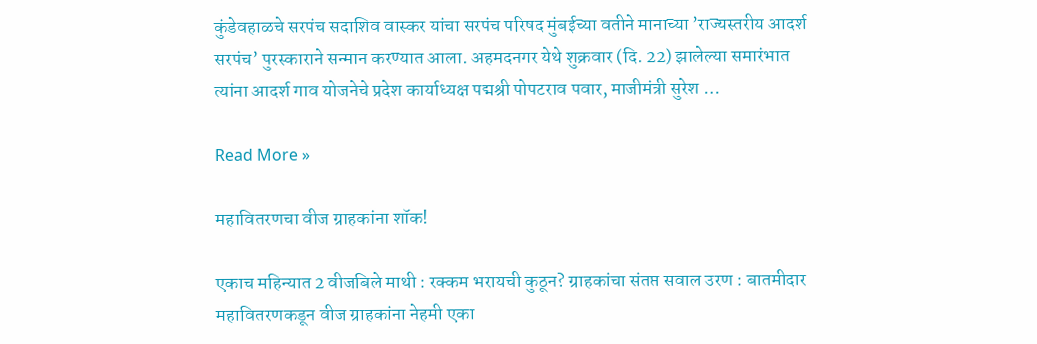कुंडेवहाळचे सरपंच सदाशिव वास्कर यांचा सरपंच परिषद मुंबईच्या वतीने मानाच्या ’राज्यस्तरीय आदर्श सरपंच’ पुरस्काराने सन्मान करण्यात आला. अहमदनगर येथे शुक्रवार (दि. 22) झालेल्या समारंभात त्यांना आदर्श गाव योजनेचे प्रदेश कार्याध्यक्ष पद्मश्री पोपटराव पवार, माजीमंत्री सुरेश …

Read More »

महावितरणचा वीज ग्राहकांना शॉक!

एकाच महिन्यात 2 वीजबिले माथी : रक्कम भरायची कुठून? ग्राहकांचा संतप्त सवाल उरण : बातमीदार महावितरणकडून वीज ग्राहकांना नेहमी एका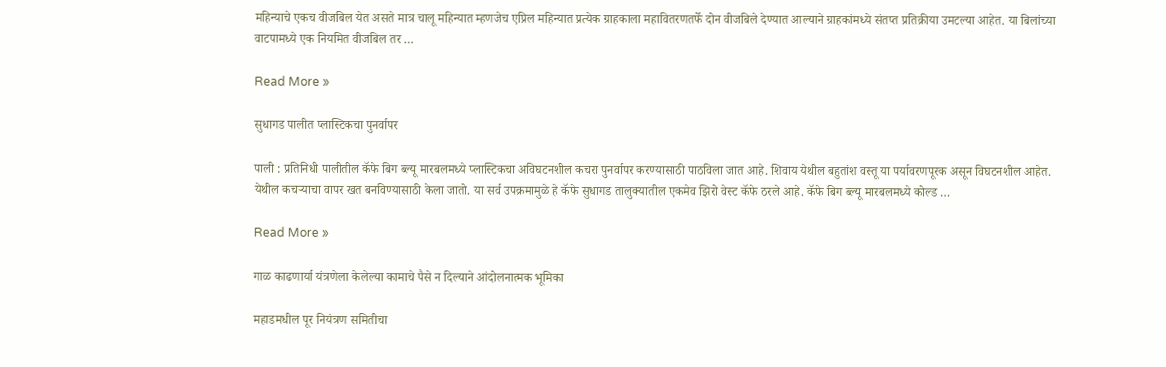महिन्याचे एकच वीजबिल येत असते मात्र चालू महिन्यात म्हणजेच एप्रिल महिन्यात प्रत्येक ग्राहकाला महावितरणतर्फे दोन वीजबिले देण्यात आल्याने ग्राहकांमध्ये संतप्त प्रतिक्रीया उमटल्या आहेत. या बिलांच्या वाटपामध्ये एक नियमित वीजबिल तर …

Read More »

सुधागड पालीत प्लास्टिकचा पुनर्वापर

पाली : प्रतिनिधी पालीतील कॅफे बिग ब्ल्यू मारबलमध्ये प्लास्टिकचा अविघटनशील कचरा पुनर्वापर करण्यासाठी पाठविला जात आहे. शिवाय येथील बहुतांश वस्तू या पर्यावरणपूरक असून विघटनशील आहेत. येथील कचर्‍याचा वापर खत बनविण्यासाठी केला जातो. या सर्व उपक्रमामुळे हे कॅफे सुधागड तालुक्यातील एकमेव झिरो वेस्ट कॅफे ठरले आहे. कॅफे बिग ब्ल्यू मारबलमध्ये कोल्ड …

Read More »

गाळ काढणार्या यंत्रणेला केलेल्या कामाचे पैसे न दिल्याने आंदोलनात्मक भूमिका

महाडमधील पूर नियंत्रण समितीचा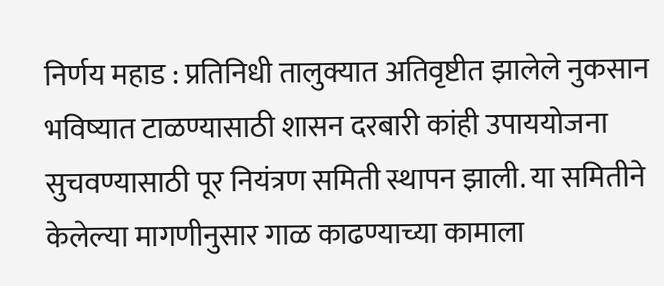निर्णय महाड : प्रतिनिधी तालुक्यात अतिवृष्टीत झालेले नुकसान भविष्यात टाळण्यासाठी शासन दरबारी कांही उपाययोजना सुचवण्यासाठी पूर नियंत्रण समिती स्थापन झाली. या समितीने केलेल्या मागणीनुसार गाळ काढण्याच्या कामाला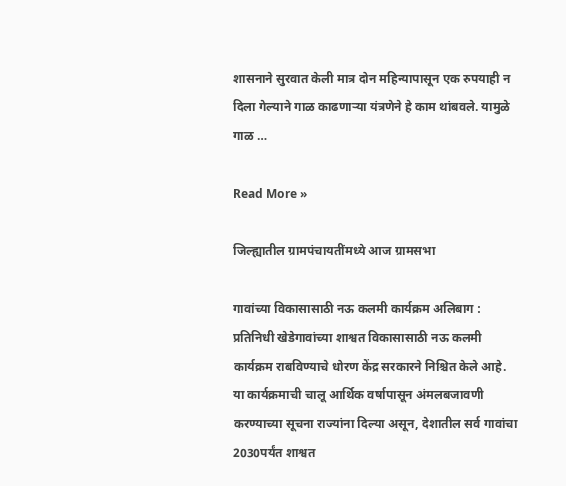शासनाने सुरवात केली मात्र दोन महिन्यापासून एक रुपयाही न दिला गेल्याने गाळ काढणार्‍या यंत्रणेने हे काम थांबवले. यामुळे गाळ …

Read More »

जिल्ह्यातील ग्रामपंचायतींमध्ये आज ग्रामसभा

गावांच्या विकासासाठी नऊ कलमी कार्यक्रम अलिबाग : प्रतिनिधी खेडेगावांच्या शाश्वत विकासासाठी नऊ कलमी कार्यक्रम राबविण्याचे धोरण केंद्र सरकारने निश्चित केले आहे. या कार्यक्रमाची चालू आर्थिक वर्षापासून अंमलबजावणी करण्याच्या सूचना राज्यांना दिल्या असून, देशातील सर्व गावांचा 2030पर्यंत शाश्वत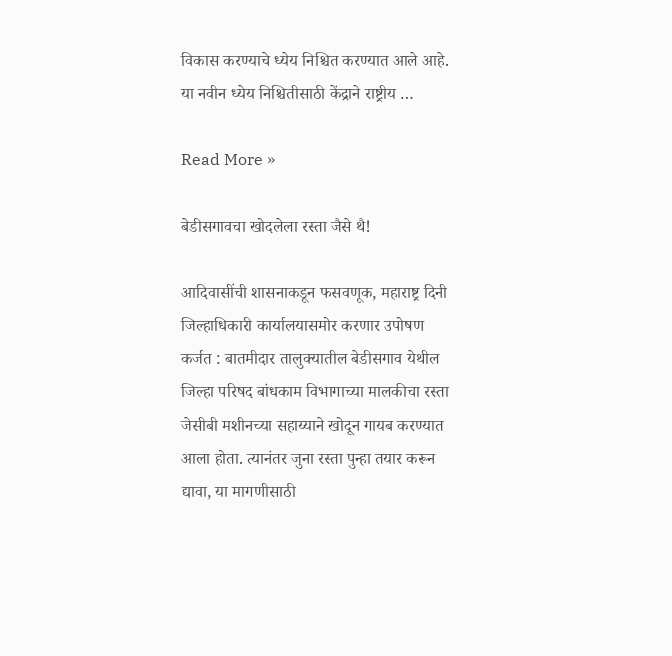विकास करण्याचे ध्येय निश्चित करण्यात आले आहे. या नवीन ध्येय निश्चितीसाठी केंद्राने राष्ट्रीय …

Read More »

बेडीसगावचा खोदलेला रस्ता जैसे थै!

आदिवासींची शासनाकडून फसवणूक, महाराष्ट्र दिनी जिल्हाधिकारी कार्यालयासमोर करणार उपोषण कर्जत : बातमीदार तालुक्यातील बेडीसगाव येथील जिल्हा परिषद बांधकाम विभागाच्या मालकीचा रस्ता जेसीबी मशीनच्या सहाय्याने खोदून गायब करण्यात आला होता. त्यानंतर जुना रस्ता पुन्हा तयार करून द्यावा, या मागणीसाठी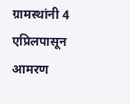ग्रामस्थांनी 4 एप्रिलपासून आमरण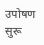उपोषण सुरू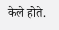केले होते.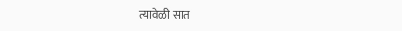त्यावेळी सात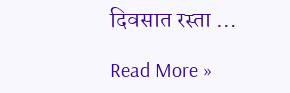दिवसात रस्ता …

Read More »